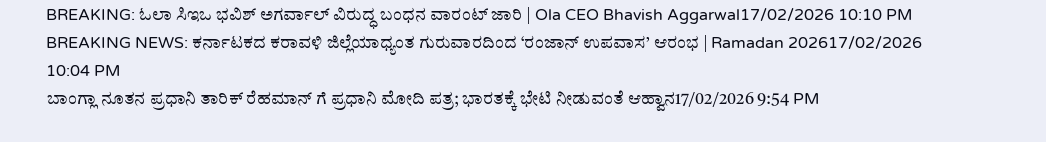BREAKING: ಓಲಾ ಸಿಇಒ ಭವಿಶ್ ಅಗರ್ವಾಲ್ ವಿರುದ್ಧ ಬಂಧನ ವಾರಂಟ್ ಜಾರಿ | Ola CEO Bhavish Aggarwal17/02/2026 10:10 PM
BREAKING NEWS: ಕರ್ನಾಟಕದ ಕರಾವಳಿ ಜಿಲ್ಲೆಯಾಧ್ಯಂತ ಗುರುವಾರದಿಂದ ‘ರಂಜಾನ್ ಉಪವಾಸ’ ಆರಂಭ | Ramadan 202617/02/2026 10:04 PM
ಬಾಂಗ್ಲಾ ನೂತನ ಪ್ರಧಾನಿ ತಾರಿಕ್ ರೆಹಮಾನ್ ಗೆ ಪ್ರಧಾನಿ ಮೋದಿ ಪತ್ರ; ಭಾರತಕ್ಕೆ ಭೇಟಿ ನೀಡುವಂತೆ ಆಹ್ವಾನ17/02/2026 9:54 PM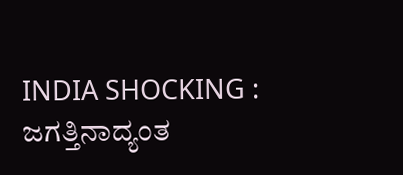INDIA SHOCKING : ಜಗತ್ತಿನಾದ್ಯಂತ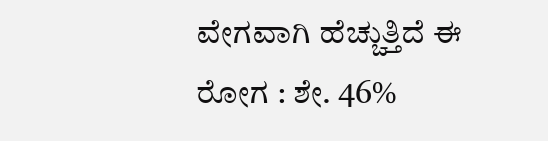ವೇಗವಾಗಿ ಹೆಚ್ಚುತ್ತಿದೆ ಈ ರೋಗ : ಶೇ. 46%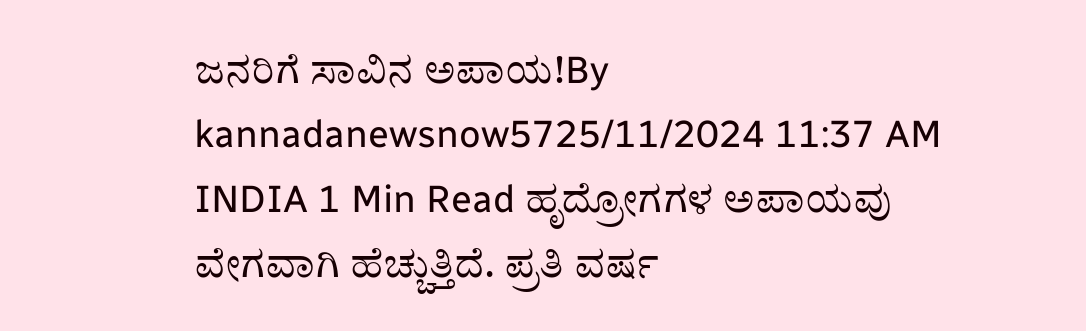ಜನರಿಗೆ ಸಾವಿನ ಅಪಾಯ!By kannadanewsnow5725/11/2024 11:37 AM INDIA 1 Min Read ಹೃದ್ರೋಗಗಳ ಅಪಾಯವು ವೇಗವಾಗಿ ಹೆಚ್ಚುತ್ತಿದೆ. ಪ್ರತಿ ವರ್ಷ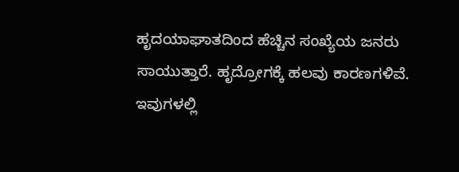ಹೃದಯಾಘಾತದಿಂದ ಹೆಚ್ಚಿನ ಸಂಖ್ಯೆಯ ಜನರು ಸಾಯುತ್ತಾರೆ. ಹೃದ್ರೋಗಕ್ಕೆ ಹಲವು ಕಾರಣಗಳಿವೆ. ಇವುಗಳಲ್ಲಿ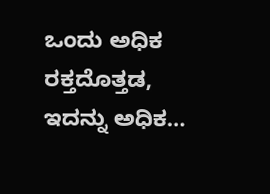ಒಂದು ಅಧಿಕ ರಕ್ತದೊತ್ತಡ, ಇದನ್ನು ಅಧಿಕ…